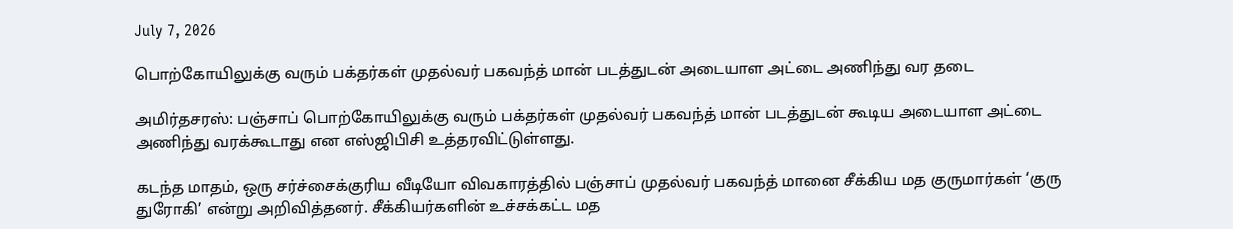July 7, 2026

பொற்கோயிலுக்கு வரும் பக்தர்கள் முதல்வர் பகவந்த் மான் படத்துடன் அடையாள அட்டை அணிந்து வர தடை

அமிர்தசரஸ்: பஞ்சாப் பொற்கோயிலுக்கு வரும் பக்தர்கள் முதல்வர் பகவந்த் மான் படத்துடன் கூடிய அடையாள அட்டை அணிந்து வரக்கூடாது என எஸ்ஜிபிசி உத்தரவிட்டுள்ளது.

கடந்த மாதம், ஒரு சர்ச்சைக்குரிய வீடியோ விவகாரத்தில் பஞ்சாப் முதல்வர் பகவந்த் மானை சீக்கிய மத குருமார்கள் ‘குரு துரோகி’ என்று அறிவித்தனர். சீக்கியர்களின் உச்சக்கட்ட மத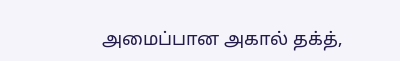அமைப்பான அகால் தக்த்,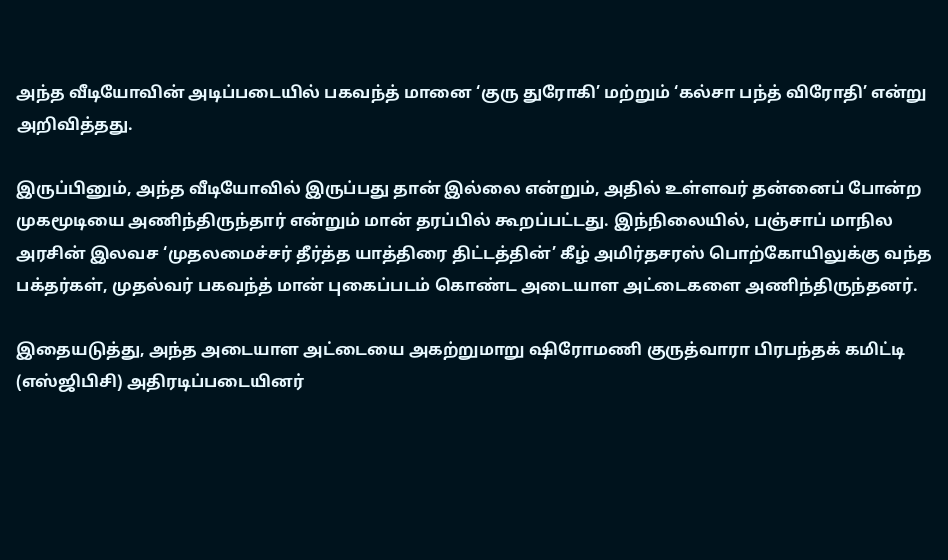அந்த வீடியோவின் அடிப்படையில் பகவந்த் மானை ‘குரு துரோகி’ மற்றும் ‘கல்சா பந்த் விரோதி’ என்று அறிவித்தது.

இருப்பினும், அந்த வீடியோவில் இருப்பது தான் இல்லை என்றும், அதில் உள்ளவர் தன்னைப் போன்ற முகமூடியை அணிந்திருந்தார் என்றும் மான் தரப்பில் கூறப்பட்டது. இந்நிலையில், பஞ்சாப் மாநில அரசின் இலவச ‘முதலமைச்சர் தீர்த்த யாத்திரை திட்டத்தின்’ கீழ் அமிர்தசரஸ் பொற்கோயிலுக்கு வந்த பக்தர்கள், முதல்வர் பகவந்த் மான் புகைப்படம் கொண்ட அடையாள அட்டைகளை அணிந்திருந்தனர்.

இதையடுத்து, அந்த அடையாள அட்டையை அகற்றுமாறு ஷிரோமணி குருத்வாரா பிரபந்தக் கமிட்டி (எஸ்ஜிபிசி) அதிரடிப்படையினர்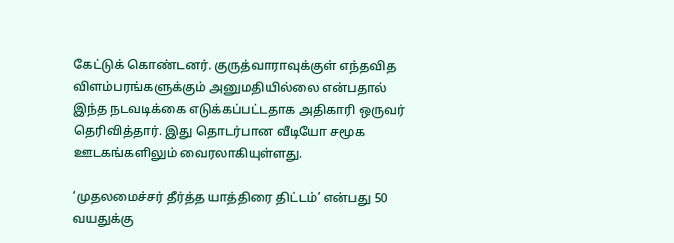கேட்டுக் கொண்டனர். குருத்வாராவுக்குள் எந்தவித விளம்பரங்களுக்கும் அனுமதியில்லை என்பதால் இந்த நடவடிக்கை எடுக்கப்பட்டதாக அதிகாரி ஒருவர் தெரிவித்தார். இது தொடர்பான வீடியோ சமூக ஊடகங்களிலும் வைரலாகியுள்ளது.

‘முதலமைச்சர் தீர்த்த யாத்திரை திட்டம்’ என்பது 50 வயதுக்கு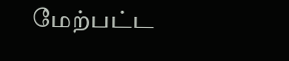மேற்பட்ட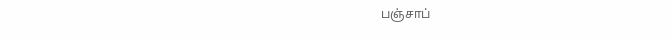பஞ்சாப்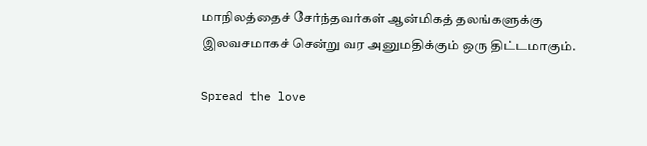மாநிலத்தைச் சேர்ந்தவர்கள் ஆன்மிகத் தலங்களுக்கு இலவசமாகச் சென்று வர அனுமதிக்கும் ஒரு திட்டமாகும்.

Spread the love